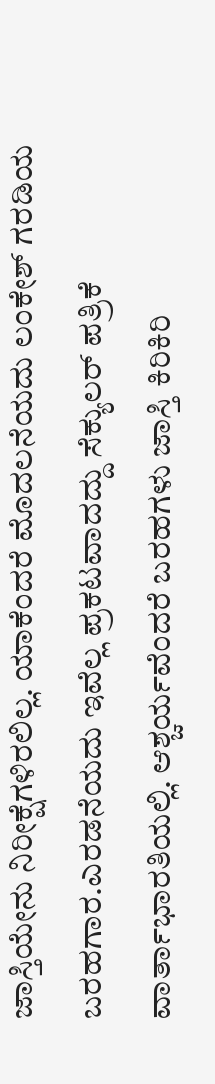ಜಾಸ್ತಿಯೇನು ನಿರೀಕ್ಷೆಗಳಿರಲಿಲ್ಲ. ಯಾಕೆಂದರೆ ಮೊದಲನೆಯದು ಲಂಕೇಶ್ ಗರಡಿಯ ಬರಹಗಾರ.ಎರಡನೆಯದು ಇವೆಲ್ಲ ಪ್ರಕಟವಾದದ್ದು ಸೆಕ್ಯುಲರ್ ಪತ್ರಿಕೆ ವಾರ್ತಾಭಾರತಿಯಲ್ಲಿ. ಆಶ್ಚರ್ಯವೆಂದರೆ ಬರಹಗಳು ಜಾಸ್ತಿ ಕಿರಿಕಿರಿ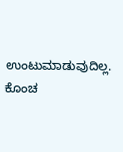ಉಂಟುಮಾಡುವುದಿಲ್ಲ. ಕೊಂಚ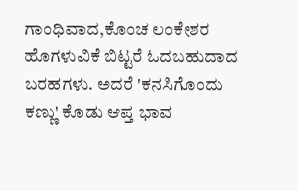ಗಾಂಧಿವಾದ,ಕೊಂಚ ಲಂಕೇಶರ ಹೊಗಳುವಿಕೆ ಬಿಟ್ಟರೆ ಓದಬಹುದಾದ ಬರಹಗಳು. ಅದರೆ 'ಕನಸಿಗೊಂದು ಕಣ್ಣು' ಕೊಡು ಆಪ್ತ ಭಾವ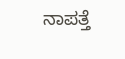ನಾಪತ್ತೆ